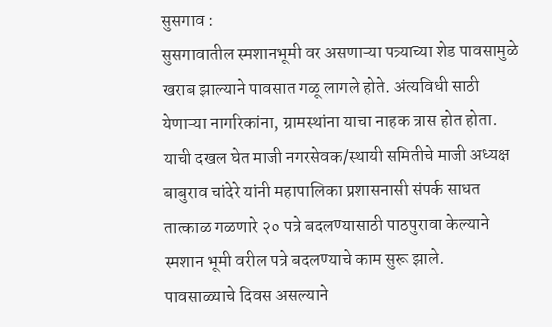सुसगाव :
सुसगावातील स्मशानभूमी वर असणाऱ्या पत्र्याच्या शेड पावसामुळे खराब झाल्याने पावसात गळू लागले होते. अंत्यविधी साठी येणाऱ्या नागरिकांना, ग्रामस्थांना याचा नाहक त्रास होत होता. याची दखल घेत माजी नगरसेवक/स्थायी समितीचे माजी अध्यक्ष बाबुराव चांदेरे यांनी महापालिका प्रशासनासी संपर्क साधत तात्काळ गळणारे २० पत्रे बदलण्यासाठी पाठपुरावा केल्याने स्मशान भूमी वरील पत्रे बदलण्याचे काम सुरू झाले.
पावसाळ्याचे दिवस असल्याने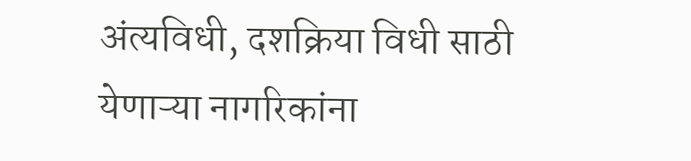अंत्यविधी, दशक्रिया विधी साठी येणाऱ्या नागरिकांना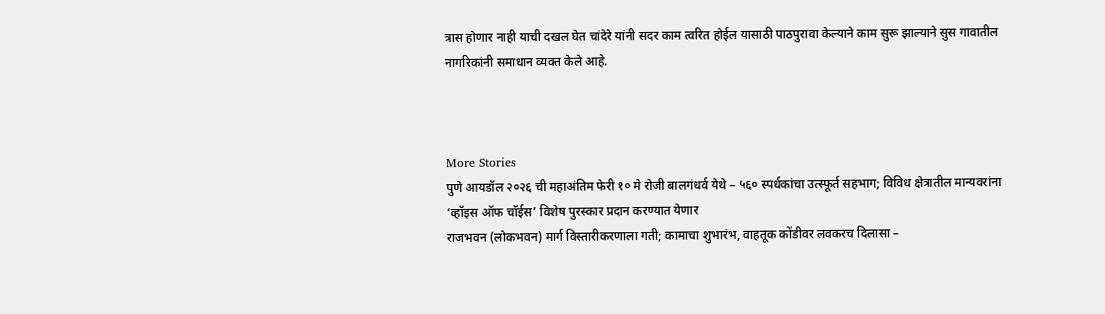त्रास होणार नाही याची दखल घेत चांदेरे यांनी सदर काम त्वरित होईल यासाठी पाठपुरावा केल्याने काम सुरू झाल्याने सुस गावातील नागरिकांनी समाधान व्यक्त केले आहे.



More Stories
पुणे आयडॉल २०२६ ची महाअंतिम फेरी १० मे रोजी बालगंधर्व येथे – ५६० स्पर्धकांचा उत्स्फूर्त सहभाग; विविध क्षेत्रातील मान्यवरांना ‘व्हॉइस ऑफ चॉईस’ विशेष पुरस्कार प्रदान करण्यात येणार
राजभवन (लोकभवन) मार्ग विस्तारीकरणाला गती; कामाचा शुभारंभ, वाहतूक कोंडीवर लवकरच दिलासा –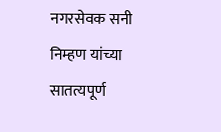नगरसेवक सनी निम्हण यांच्या सातत्यपूर्ण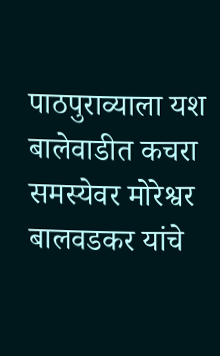पाठपुराव्याला यश
बालेवाडीत कचरा समस्येवर मोरेश्वर बालवडकर यांचे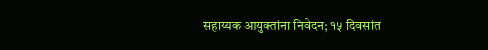सहाय्यक आयुक्तांना निवेदन; १५ दिवसांत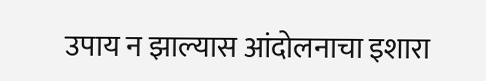उपाय न झाल्यास आंदोलनाचा इशारा